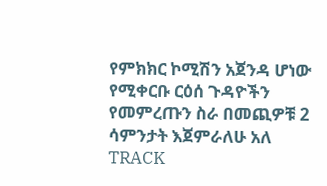የምክክር ኮሚሽን አጀንዳ ሆነው የሚቀርቡ ርዕሰ ጉዳዮችን የመምረጡን ስራ በመጪዎቹ 2 ሳምንታት እጀምራለሁ አለ
TRACK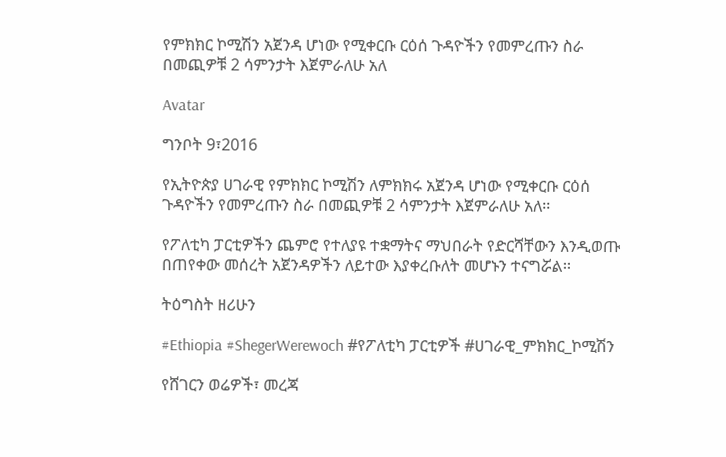የምክክር ኮሚሽን አጀንዳ ሆነው የሚቀርቡ ርዕሰ ጉዳዮችን የመምረጡን ስራ በመጪዎቹ 2 ሳምንታት እጀምራለሁ አለ

Avatar

ግንቦት 9፣2016

የኢትዮጵያ ሀገራዊ የምክክር ኮሚሽን ለምክክሩ አጀንዳ ሆነው የሚቀርቡ ርዕሰ ጉዳዮችን የመምረጡን ስራ በመጪዎቹ 2 ሳምንታት እጀምራለሁ አለ፡፡

የፖለቲካ ፓርቲዎችን ጨምሮ የተለያዩ ተቋማትና ማህበራት የድርሻቸውን እንዲወጡ በጠየቀው መሰረት አጀንዳዎችን ለይተው እያቀረቡለት መሆኑን ተናግሯል፡፡

ትዕግስት ዘሪሁን

#Ethiopia #ShegerWerewoch #የፖለቲካ ፓርቲዎች #ሀገራዊ_ምክክር_ኮሚሽን

የሸገርን ወሬዎች፣ መረጃ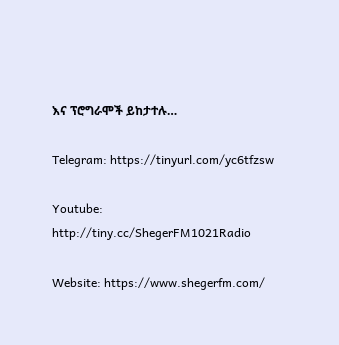እና ፕሮግራሞች ይከታተሉ…

Telegram: https://tinyurl.com/yc6tfzsw

Youtube: http://tiny.cc/ShegerFM1021Radio

Website: https://www.shegerfm.com/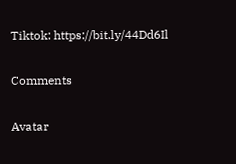Tiktok: https://bit.ly/44Dd6Il

Comments

Avatar